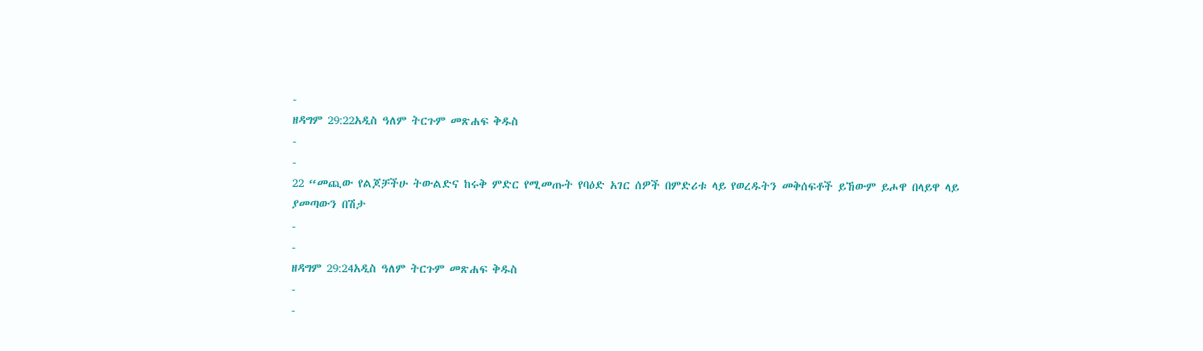-
ዘዳግም 29:22አዲስ ዓለም ትርጉም መጽሐፍ ቅዱስ
-
-
22 “መጪው የልጆቻችሁ ትውልድና ከሩቅ ምድር የሚመጡት የባዕድ አገር ሰዎች በምድሪቱ ላይ የወረዱትን መቅሰፍቶች ይኸውም ይሖዋ በላይዋ ላይ ያመጣውን በሽታ
-
-
ዘዳግም 29:24አዲስ ዓለም ትርጉም መጽሐፍ ቅዱስ
-
-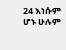24 እነሱም ሆኑ ሁሉም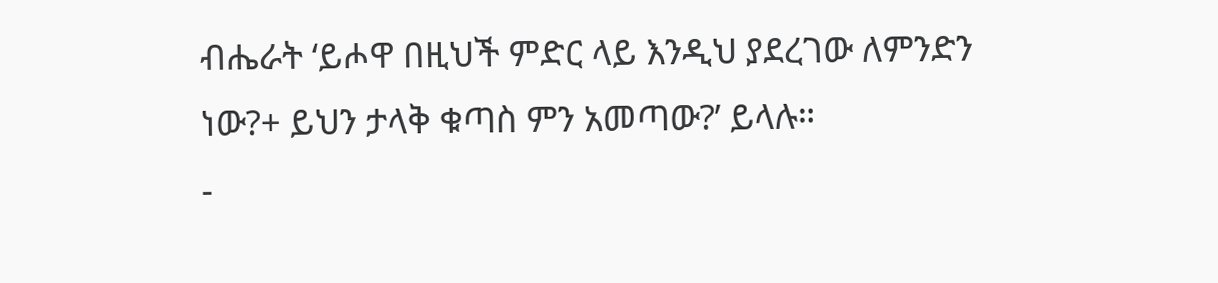ብሔራት ‘ይሖዋ በዚህች ምድር ላይ እንዲህ ያደረገው ለምንድን ነው?+ ይህን ታላቅ ቁጣስ ምን አመጣው?’ ይላሉ።
-